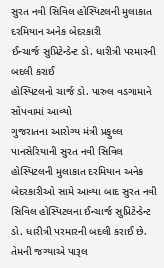સુરત નવી સિવિલ હોસ્પિટલની મુલાકાત દરમિયાન અનેક બેદરકારી
ઈન્ચાર્જ સુપ્રિટેન્ડેન્ટ ડો. ધારીત્રી પરમારની બદલી કરાઈ
હોસ્પિટલનો ચાર્જ ડો. પારુલ વડગામાને સોંપવામાં આવ્યો
ગુજરાતના આરોગ્ય મંત્રી પ્રફુલ્લ પાનસેરિયાની સુરત નવી સિવિલ હોસ્પિટલની મુલાકાત દરમિયાન અનેક બેદરકારીઓ સામે આવ્યા બાદ સુરત નવી સિવિલ હોસ્પિટલના ઈન્ચાર્જ સુપ્રિટેન્ડેન્ટ ડો. ધારીત્રી પરમારની બદલી કરાઈ છે. તેમની જગ્યાએ પારૂલ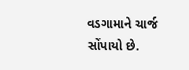વડગામાને ચાર્જ સોંપાયો છે.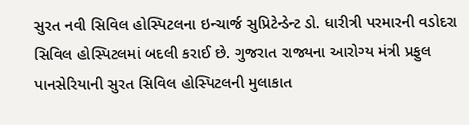સુરત નવી સિવિલ હોસ્પિટલના ઇન્ચાર્જ સુપ્રિટેન્ડેન્ટ ડો. ધારીત્રી પરમારની વડોદરા સિવિલ હોસ્પિટલમાં બદલી કરાઈ છે. ગુજરાત રાજ્યના આરોગ્ય મંત્રી પ્રફુલ પાનસેરિયાની સુરત સિવિલ હોસ્પિટલની મુલાકાત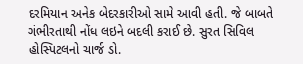દરમિયાન અનેક બેદરકારીઓ સામે આવી હતી. જે બાબતે ગંભીરતાથી નોંધ લઇને બદલી કરાઈ છે. સુરત સિવિલ હોસ્પિટલનો ચાર્જ ડો.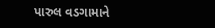પારુલ વડગામાને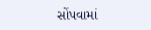સોંપવામાં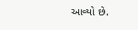આવ્યો છે.